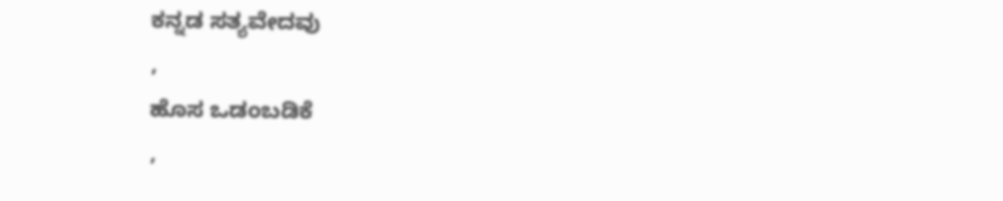ಕನ್ನಡ ಸತ್ಯವೇದವು
,
ಹೊಸ ಒಡಂಬಡಿಕೆ
,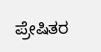ಪ್ರೇಷಿತರ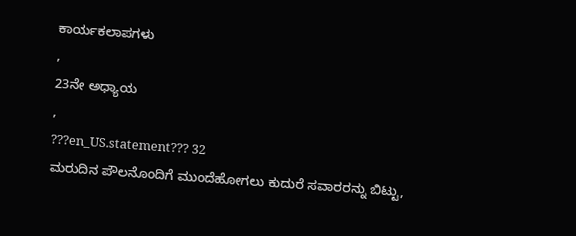ಕಾರ್ಯಕಲಾಪಗಳು
,
23ನೇ ಅಧ್ಯಾಯ
,
???en_US.statement??? 32
ಮರುದಿನ ಪೌಲನೊಂದಿಗೆ ಮುಂದೆಹೋಗಲು ಕುದುರೆ ಸವಾರರನ್ನು ಬಿಟ್ಟು,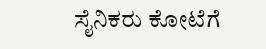ಸೈನಿಕರು ಕೋಟೆಗೆ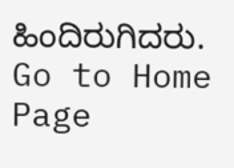ಹಿಂದಿರುಗಿದರು.
Go to Home Page